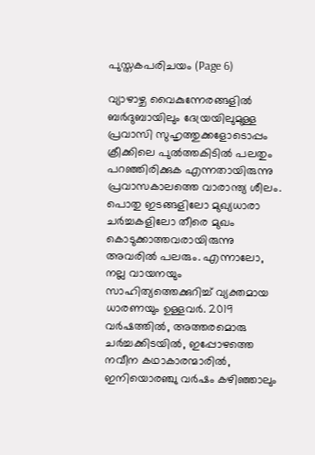പുസ്തകപരിചയം (Page 6)

വ്യാഴാഴ്ച വൈകുന്നേരങ്ങളിൽ ബർദുബായിലും ദേയ്രയിലുമുള്ള പ്രവാസി സുഹൃത്തുക്കളോടൊപ്പം ക്രീക്കിലെ പുൽത്തകിടിൽ പലതും പറഞ്ഞിരിക്കുക എന്നതായിരുന്നു പ്രവാസകാലത്തെ വാരാന്ത്യ ശീലം. പൊതു ഇടങ്ങളിലോ മുഖ്യധാരാ ചർച്ചകളിലോ തീരെ മുഖം കൊടുക്കാത്തവരായിരുന്നു അവരിൽ പലരും. എന്നാലോ, നല്ല വായനയും സാഹിത്യത്തെക്കുറിച്ച് വ്യക്തമായ ധാരണയും ഉള്ളവർ. 2019 വർഷത്തിൽ, അത്തരമൊരു ചർച്ചക്കിടയിൽ, ഇപ്പോഴത്തെ നവീന കഥാകാരന്മാരിൽ, ഇനിയൊരഞ്ചു വർഷം കഴിഞ്ഞാലും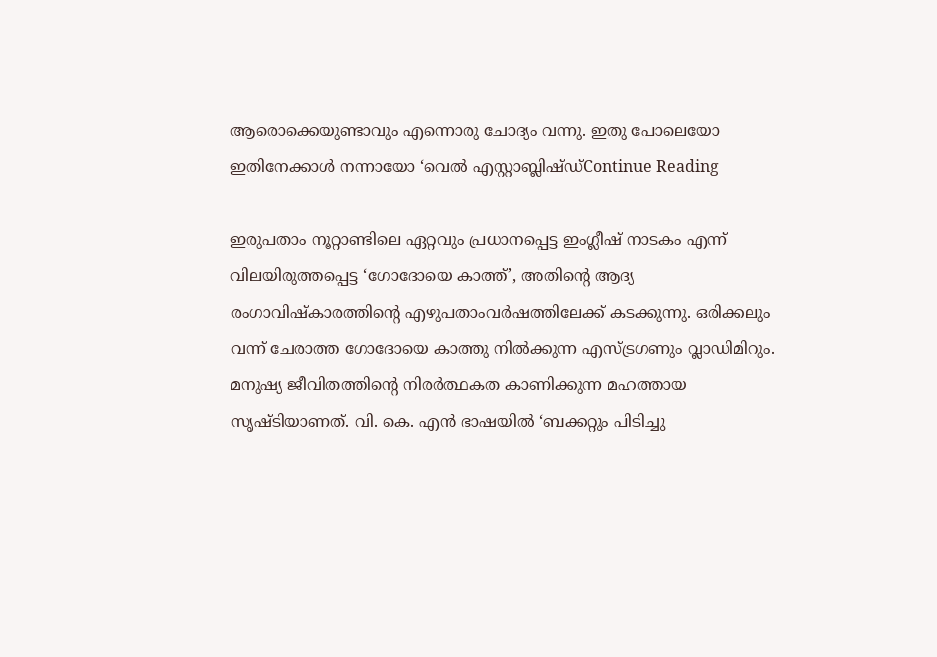ആരൊക്കെയുണ്ടാവും എന്നൊരു ചോദ്യം വന്നു. ഇതു പോലെയോ ഇതിനേക്കാൾ നന്നായോ ‘വെൽ എസ്റ്റാബ്ലിഷ്ഡ്Continue Reading

ഇരുപതാം നൂറ്റാണ്ടിലെ ഏറ്റവും പ്രധാനപ്പെട്ട ഇംഗ്ലീഷ് നാടകം എന്ന് വിലയിരുത്തപ്പെട്ട ‘ഗോദോയെ കാത്ത്’, അതിന്റെ ആദ്യ രംഗാവിഷ്കാരത്തിന്റെ എഴുപതാംവർഷത്തിലേക്ക് കടക്കുന്നു. ഒരിക്കലും വന്ന് ചേരാത്ത ഗോദോയെ കാത്തു നിൽക്കുന്ന എസ്ട്രഗണും വ്ലാഡിമിറും. മനുഷ്യ ജീവിതത്തിന്റെ നിരർത്ഥകത കാണിക്കുന്ന മഹത്തായ സൃഷ്ടിയാണത്. വി. കെ. എൻ ഭാഷയിൽ ‘ബക്കറ്റും പിടിച്ചു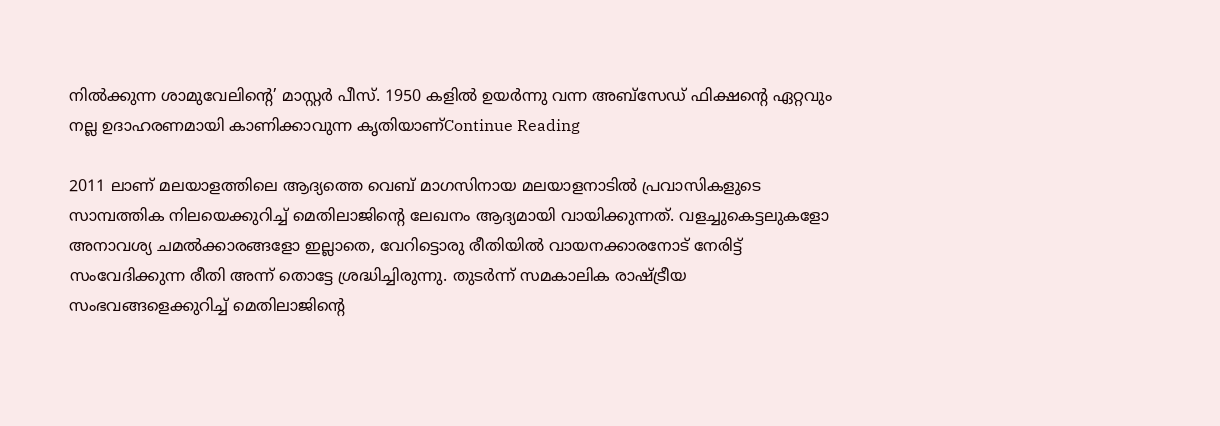നിൽക്കുന്ന ശാമുവേലിന്റെ’ മാസ്റ്റർ പീസ്. 1950 കളിൽ ഉയർന്നു വന്ന അബ്സേഡ് ഫിക്ഷന്റെ ഏറ്റവും നല്ല ഉദാഹരണമായി കാണിക്കാവുന്ന കൃതിയാണ്Continue Reading

2011 ലാണ് മലയാളത്തിലെ ആദ്യത്തെ വെബ് മാഗസിനായ മലയാളനാടിൽ പ്രവാസികളുടെ സാമ്പത്തിക നിലയെക്കുറിച്ച് മെതിലാജിന്റെ ലേഖനം ആദ്യമായി വായിക്കുന്നത്. വളച്ചുകെട്ടലുകളോ അനാവശ്യ ചമൽക്കാരങ്ങളോ ഇല്ലാതെ, വേറിട്ടൊരു രീതിയിൽ വായനക്കാരനോട് നേരിട്ട് സംവേദിക്കുന്ന രീതി അന്ന് തൊട്ടേ ശ്രദ്ധിച്ചിരുന്നു. തുടർന്ന് സമകാലിക രാഷ്ട്രീയ സംഭവങ്ങളെക്കുറിച്ച് മെതിലാജിന്റെ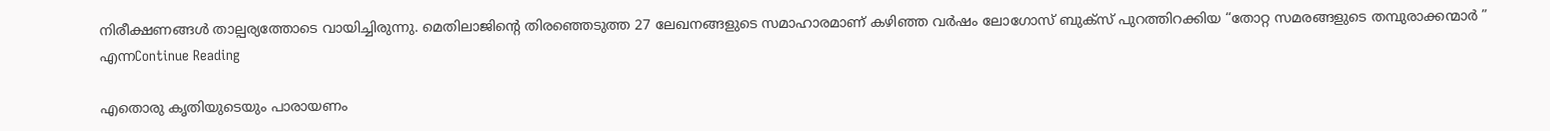നിരീക്ഷണങ്ങൾ താല്പര്യത്തോടെ വായിച്ചിരുന്നു. മെതിലാജിന്റെ തിരഞ്ഞെടുത്ത 27 ലേഖനങ്ങളുടെ സമാഹാരമാണ് കഴിഞ്ഞ വർഷം ലോഗോസ് ബുക്സ് പുറത്തിറക്കിയ “തോറ്റ സമരങ്ങളുടെ തമ്പുരാക്കന്മാർ ” എന്നContinue Reading

എതൊരു കൃതിയുടെയും പാരായണം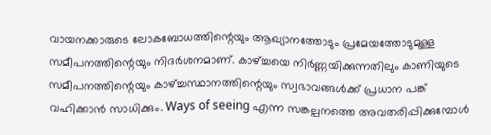വായനക്കാരുടെ ലോകബോധത്തിന്റെയും ആഖ്യാനത്തോടും പ്രമേയത്തോടുമുള്ള സമീപനത്തിന്റെയും നിദര്‍ശനമാണ്. കാഴ്ച്ചയെ നിര്‍ണ്ണയിക്കുന്നതിലും കാണിയുടെ സമീപനത്തിന്റെയും കാഴ്ച്ചസ്ഥാനത്തിന്റെയും സ്വഭാവങ്ങള്‍ക്ക് പ്രധാന പങ്ക് വഹിക്കാന്‍ സാധിക്കും. Ways of seeing എന്ന സങ്കല്പനത്തെ അവതരിപ്പിക്കുമ്പോള്‍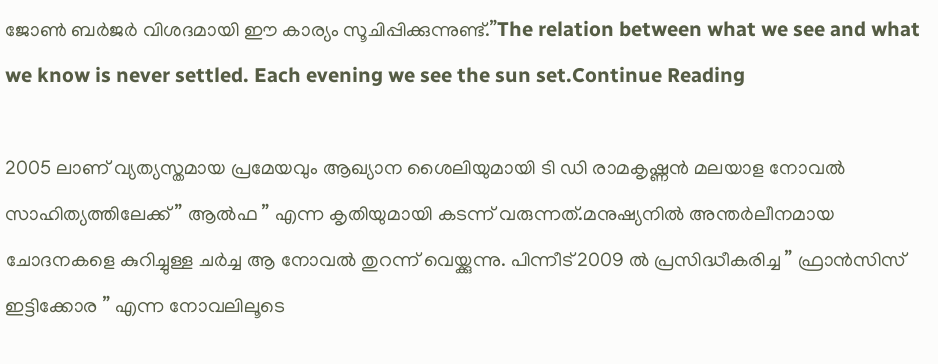ജോണ്‍ ബര്‍ജര്‍ വിശദമായി ഈ കാര്യം സൂചിപ്പിക്കുന്നുണ്ട്.”The relation between what we see and what we know is never settled. Each evening we see the sun set.Continue Reading

2005 ലാണ് വ്യത്യസ്തമായ പ്രമേയവും ആഖ്യാന ശൈലിയുമായി ടി ഡി രാമകൃഷ്ണൻ മലയാള നോവൽ സാഹിത്യത്തിലേക്ക് ” ആൽഫ ” എന്ന കൃതിയുമായി കടന്ന് വരുന്നത്.മനുഷ്യനിൽ അന്തർലീനമായ ചോദനകളെ കുറിച്ചുള്ള ചർച്ച ആ നോവൽ തുറന്ന് വെയ്ക്കുന്നു. പിന്നീട് 2009 ൽ പ്രസിദ്ധീകരിച്ച ” ഫ്രാൻസിസ് ഇട്ടിക്കോര ” എന്ന നോവലിലൂടെ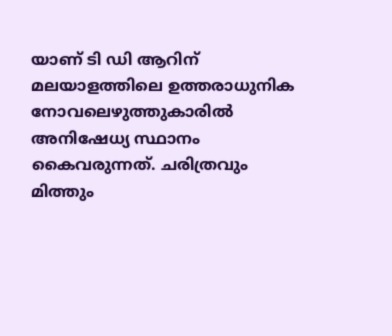യാണ് ടി ഡി ആറിന് മലയാളത്തിലെ ഉത്തരാധുനിക നോവലെഴുത്തുകാരിൽ അനിഷേധ്യ സ്ഥാനം കൈവരുന്നത്. ചരിത്രവും മിത്തും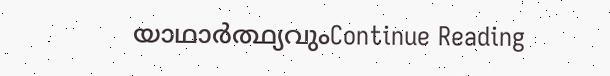യാഥാർത്ഥ്യവുംContinue Reading